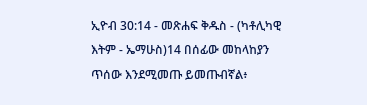ኢዮብ 30:14 - መጽሐፍ ቅዱስ - (ካቶሊካዊ እትም - ኤማሁስ)14 በሰፊው መከላከያን ጥሰው እንደሚመጡ ይመጡብኛል፥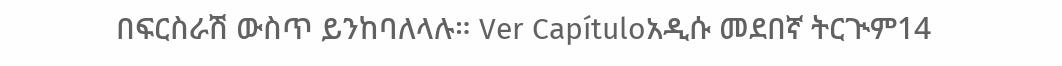በፍርስራሽ ውስጥ ይንከባለላሉ። Ver Capítuloአዲሱ መደበኛ ትርጒም14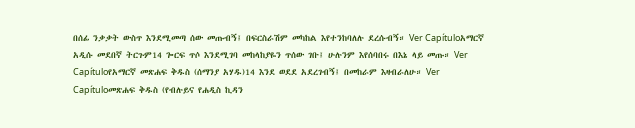በሰፊ ንቃቃት ውስጥ እንደሚመጣ ሰው መጡብኝ፤ በፍርስራሽም መካከል እየተንከባለሉ ደረሱብኝ። Ver Capítuloአማርኛ አዲሱ መደበኛ ትርጉም14 ጐርፍ ጥሶ እንደሚገባ መከላከያዬን ጥሰው ገቡ፤ ሁሉንም እየሰባበሩ በእኔ ላይ መጡ። Ver Capítuloየአማርኛ መጽሐፍ ቅዱስ (ሰማንያ አሃዱ)14 እንደ ወደደ አደረገብኝ፤ በመከራም እዛብራለሁ። Ver Capítuloመጽሐፍ ቅዱስ (የብሉይና የሐዲስ ኪዳን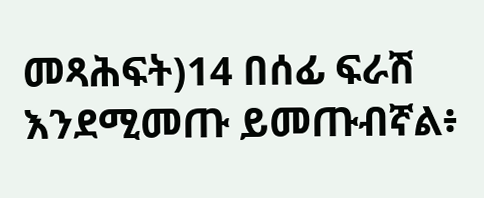መጻሕፍት)14 በሰፊ ፍራሽ እንደሚመጡ ይመጡብኛል፥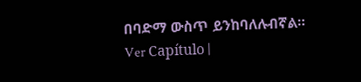በባድማ ውስጥ ይንከባለሉብኛል። Ver Capítulo |